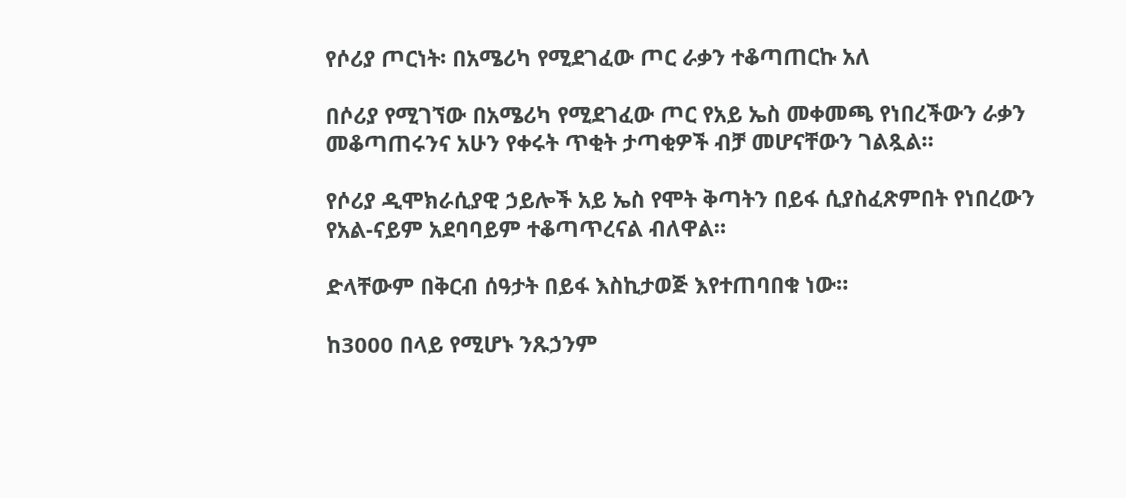የሶሪያ ጦርነት፡ በአሜሪካ የሚደገፈው ጦር ራቃን ተቆጣጠርኩ አለ

በሶሪያ የሚገኘው በአሜሪካ የሚደገፈው ጦር የአይ ኤስ መቀመጫ የነበረችውን ራቃን መቆጣጠሩንና አሁን የቀሩት ጥቂት ታጣቂዎች ብቻ መሆናቸውን ገልጿል።

የሶሪያ ዲሞክራሲያዊ ኃይሎች አይ ኤስ የሞት ቅጣትን በይፋ ሲያስፈጽምበት የነበረውን የአል-ናይም አደባባይም ተቆጣጥረናል ብለዋል።

ድላቸውም በቅርብ ሰዓታት በይፋ እስኪታወጅ እየተጠባበቁ ነው።

ከ3000 በላይ የሚሆኑ ንጹኃንም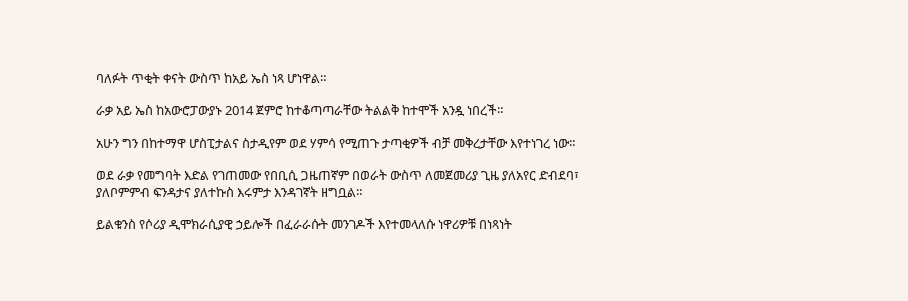ባለፉት ጥቂት ቀናት ውስጥ ከአይ ኤስ ነጻ ሆነዋል።

ራቃ አይ ኤስ ከአውሮፓውያኑ 2014 ጀምሮ ከተቆጣጣራቸው ትልልቅ ከተሞች አንዷ ነበረች።

አሁን ግን በከተማዋ ሆስፒታልና ስታዲየም ወደ ሃምሳ የሚጠጉ ታጣቂዎች ብቻ መቅረታቸው እየተነገረ ነው።

ወደ ራቃ የመግባት እድል የገጠመው የበቢሲ ጋዜጠኛም በወራት ውስጥ ለመጀመሪያ ጊዜ ያለአየር ድብደባ፣ ያለቦምምብ ፍንዳታና ያለተኩስ እሩምታ እንዳገኛት ዘግቧል።

ይልቁንስ የሶሪያ ዲሞክራሲያዊ ኃይሎች በፈራራሱት መንገዶች እየተመላለሱ ነዋሪዎቹ በነጻነት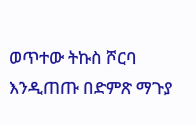ወጥተው ትኩስ ሾርባ እንዲጠጡ በድምጽ ማጉያ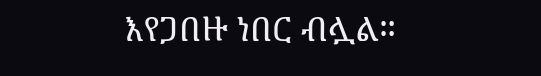እየጋበዙ ነበር ብሏል።